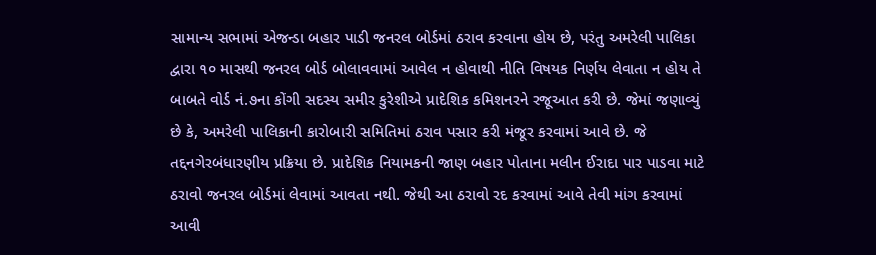સામાન્ય સભામાં એજન્ડા બહાર પાડી જનરલ બોર્ડમાં ઠરાવ કરવાના હોય છે, પરંતુ અમરેલી પાલિકા દ્વારા ૧૦ માસથી જનરલ બોર્ડ બોલાવવામાં આવેલ ન હોવાથી નીતિ વિષયક નિર્ણય લેવાતા ન હોય તે બાબતે વોર્ડ નં.૭ના કોંગી સદસ્ય સમીર કુરેશીએ પ્રાદેશિક કમિશનરને રજૂઆત કરી છે. જેમાં જણાવ્યું છે કે, અમરેલી પાલિકાની કારોબારી સમિતિમાં ઠરાવ પસાર કરી મંજૂર કરવામાં આવે છે. જે તદ્દનગેરબંધારણીય પ્રક્રિયા છે. પ્રાદેશિક નિયામકની જાણ બહાર પોતાના મલીન ઈરાદા પાર પાડવા માટે ઠરાવો જનરલ બોર્ડમાં લેવામાં આવતા નથી. જેથી આ ઠરાવો રદ કરવામાં આવે તેવી માંગ કરવામાં આવી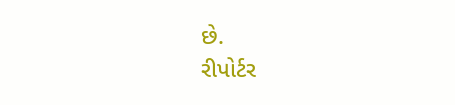છે.
રીપોર્ટર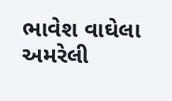ભાવેશ વાઘેલા અમરેલી